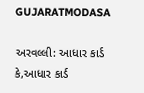GUJARATMODASA

અરવલ્લી: આધાર કાર્ડ કે,આધાર કાર્ડ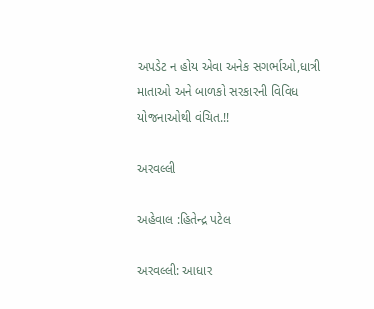અપડેટ ન હોય એવા અનેક સગર્ભાઓ,ધાત્રી માતાઓ અને બાળકો સરકારની વિવિધ યોજનાઓથી વંચિત.!!

અરવલ્લી

અહેવાલ :હિતેન્દ્ર પટેલ

અરવલ્લી: આધાર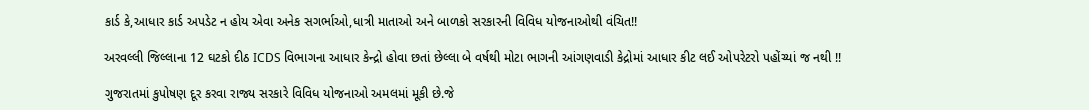કાર્ડ કે,આધાર કાર્ડ અપડેટ ન હોય એવા અનેક સગર્ભાઓ,ધાત્રી માતાઓ અને બાળકો સરકારની વિવિધ યોજનાઓથી વંચિત!!

અરવલ્લી જિલ્લાના 12 ઘટકો દીઠ ICDS વિભાગના આધાર કેન્દ્રો હોવા છતાં છેલ્લા બે વર્ષથી મોટા ભાગની આંગણવાડી કેદ્રોમાં આધાર કીટ લઈ ઓપરેટરો પહોંચ્યાં જ નથી !!

ગુજરાતમાં કુપોષણ દૂર કરવા રાજ્ય સરકારે વિવિધ યોજનાઓ અમલમાં મૂકી છે.જે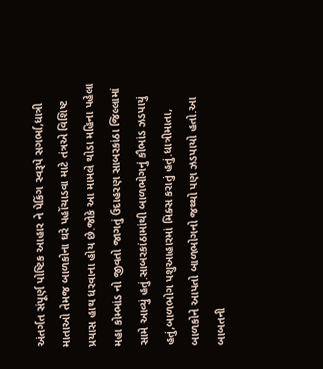અંતર્ગત સંપૂર્ણ પોષ્ટિક આહાર ને પેકિંગ સ્વરૂપે સગર્ભા,ધાત્રી માતાઓ તેમજ બાળકોના ઘરે પહોંચાડવા માટે તંત્રએ વિશિષ્ટ પ્રયાસ હાથ ધરવાના હોય છે.જોકે આ મામલે થોડા મહિના પહેલા મહા કોમ્ભાંડ નો જીવતો જાગતું ઉદાહરણ સાબરકાંઠા જિલ્લામાં સામે આવ્યું હતું.સાબરકાંઠામાંથી બાળભોગનું કૌભાંડ ઝડપાયું હતું,બાળભોગ પશુઆહારમાં મિક્સ કરાતું હતું.ધાત્રીમાતા, બાળકોને આપતો બાળભોગનો જથ્થો પણ ઝડપાયો હતો.આ બાબતની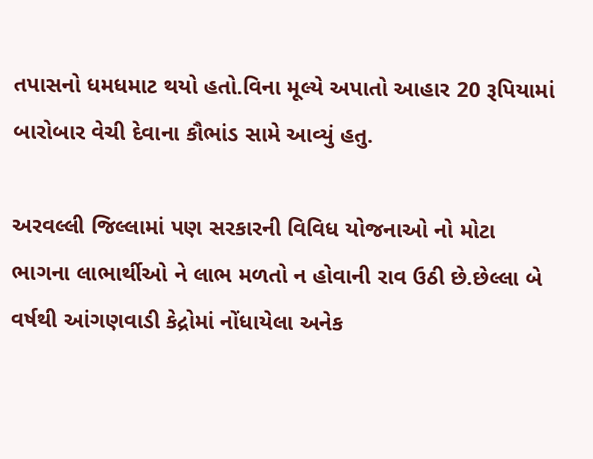તપાસનો ધમધમાટ થયો હતો.વિના મૂલ્યે અપાતો આહાર 20 રૂપિયામાં બારોબાર વેચી દેવાના કૌભાંડ સામે આવ્યું હતુ.

અરવલ્લી જિલ્લામાં પણ સરકારની વિવિધ યોજનાઓ નો મોટા ભાગના લાભાર્થીઓ ને લાભ મળતો ન હોવાની રાવ ઉઠી છે.છેલ્લા બે વર્ષથી આંગણવાડી કેદ્રોમાં નોંધાયેલા અનેક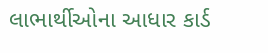લાભાર્થીઓના આધાર કાર્ડ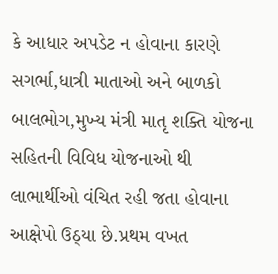કે આધાર અપડેટ ન હોવાના કારણે સગર્ભા,ધાત્રી માતાઓ અને બાળકો બાલભોગ,મુખ્ય મંત્રી માતૃ શક્તિ યોજના સહિતની વિવિધ યોજનાઓ થી લાભાર્થીઓ વંચિત રહી જતા હોવાના આક્ષેપો ઉઠ્યા છે.પ્રથમ વખત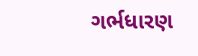ગર્ભધારણ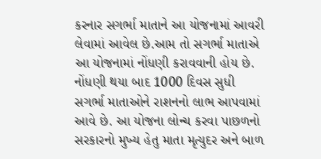કરનાર સગર્ભા માતાને આ યોજનામાં આવરી લેવામાં આવેલ છે.આમ તો સગર્ભા માતાએ આ યોજનામાં નોંધણી કરાવવાની હોય છે. નોંધણી થયા બાદ 1000 દિવસ સુધી સગર્ભા માતાઓને રાશનનો લાભ આપવામાં આવે છે. આ યોજના લોન્ચ કરવા પાછળનો સરકારનો મુખ્ય હેતુ માતા મૃત્યુદર અને બાળ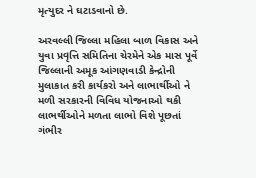મૃત્યુદર ને ઘટાડવાનો છે.

અરવલ્લી જિલ્લા મહિલા બાળ વિકાસ અને યુવા પ્રવૃત્તિ સમિતિના ચેરમેને એક માસ પૂર્વે જિલ્લાની અમૂક આંગણવાડી કેન્દ્રોની મુલાકાત કરી કાર્યકરો અને લાભાર્થીઓ ને મળી સરકારની વિવિધ યોજનાઓ થકી લાભર્થીઓને મળતા લાભો વિશે પૂછતાં ગંભીર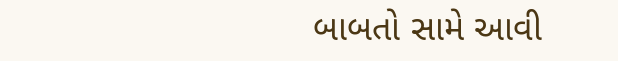બાબતો સામે આવી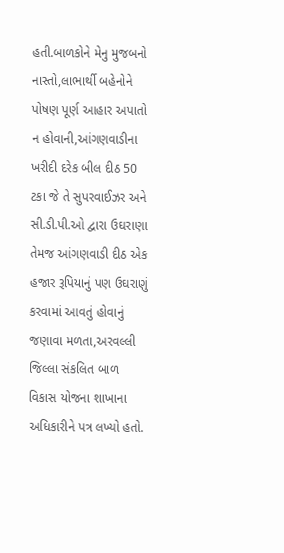હતી.બાળકોને મેનુ મુજબનો નાસ્તો,લાભાર્થી બહેનોને પોષણ પૂર્ણ આહાર અપાતો ન હોવાની,આંગણવાડીના ખરીદી દરેક બીલ દીઠ 50 ટકા જે તે સુપરવાઈઝર અને સી.ડી.પી.ઓ દ્વારા ઉઘરાણા તેમજ આંગણવાડી દીઠ એક હજાર રૂપિયાનું પણ ઉઘરાણું કરવામાં આવતું હોવાનું જણાવા મળતા,અરવલ્લી જિલ્લા સંકલિત બાળ વિકાસ યોજના શાખાના અધિકારીને પત્ર લખ્યો હતો.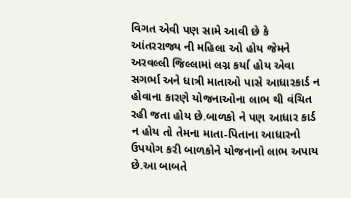વિગત એવી પણ સામે આવી છે કે આંતરરાજ્ય ની મહિલા ઓ હોય જેમને અરવલ્લી જિલ્લામાં લગ્ન કર્યા હોય એવા સગર્ભા અને ધાત્રી માતાઓ પાસે આધારકાર્ડ ન હોવાના કારણે યોજનાઓના લાભ થી વંચિત રહી જતા હોય છે.બાળકો ને પણ આધાર કાર્ડ ન હોય તો તેમના માતા-પિતાના આધારનો ઉપયોગ કરી બાળકોને યોજનાનો લાભ અપાય છે.આ બાબતે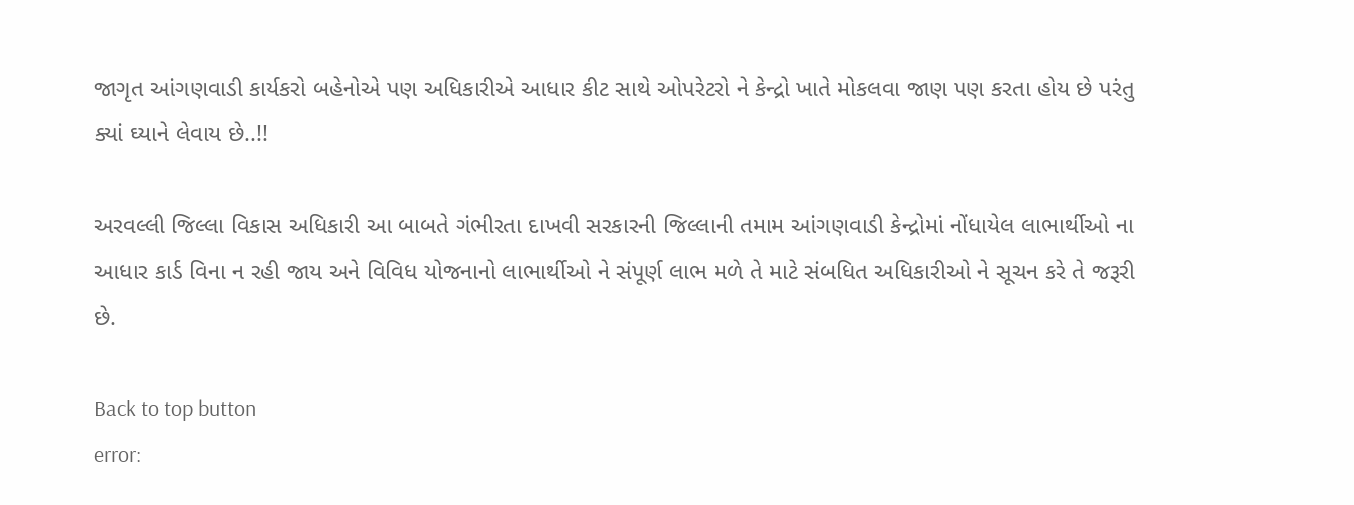જાગૃત આંગણવાડી કાર્યકરો બહેનોએ પણ અધિકારીએ આધાર કીટ સાથે ઓપરેટરો ને કેન્દ્રો ખાતે મોકલવા જાણ પણ કરતા હોય છે પરંતુ ક્યાં ઘ્યાને લેવાય છે..!!

અરવલ્લી જિલ્લા વિકાસ અધિકારી આ બાબતે ગંભીરતા દાખવી સરકારની જિલ્લાની તમામ આંગણવાડી કેન્દ્રોમાં નોંધાયેલ લાભાર્થીઓ ના આધાર કાર્ડ વિના ન રહી જાય અને વિવિધ યોજનાનો લાભાર્થીઓ ને સંપૂર્ણ લાભ મળે તે માટે સંબધિત અધિકારીઓ ને સૂચન કરે તે જરૂરી છે.

Back to top button
error: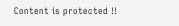Content is protected !!